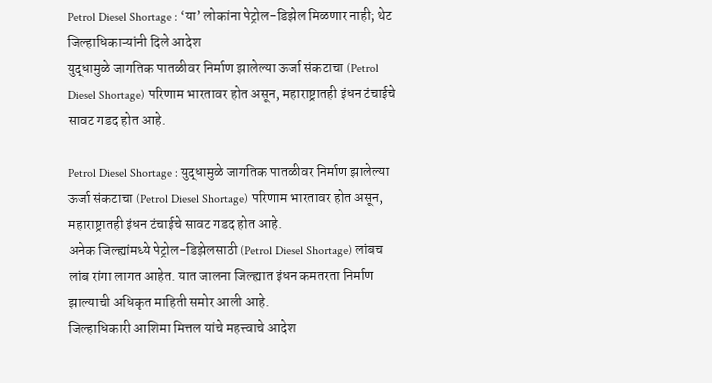Petrol Diesel Shortage : ‘या’ लोकांना पेट्रोल-डिझेल मिळणार नाही; थेट जिल्हाधिकाऱ्यांनी दिले आदेश
युद्धामुळे जागतिक पातळीवर निर्माण झालेल्या ऊर्जा संकटाचा (Petrol Diesel Shortage) परिणाम भारतावर होत असून, महाराष्ट्रातही इंधन टंचाईचे सावट गडद होत आहे.

Petrol Diesel Shortage : युद्धामुळे जागतिक पातळीवर निर्माण झालेल्या ऊर्जा संकटाचा (Petrol Diesel Shortage) परिणाम भारतावर होत असून, महाराष्ट्रातही इंधन टंचाईचे सावट गडद होत आहे.
अनेक जिल्ह्यांमध्ये पेट्रोल-डिझेलसाठी (Petrol Diesel Shortage) लांबच लांब रांगा लागत आहेत. यात जालना जिल्ह्यात इंधन कमतरता निर्माण झाल्याची अधिकृत माहिती समोर आली आहे.
जिल्हाधिकारी आशिमा मित्तल यांचे महत्त्वाचे आदेश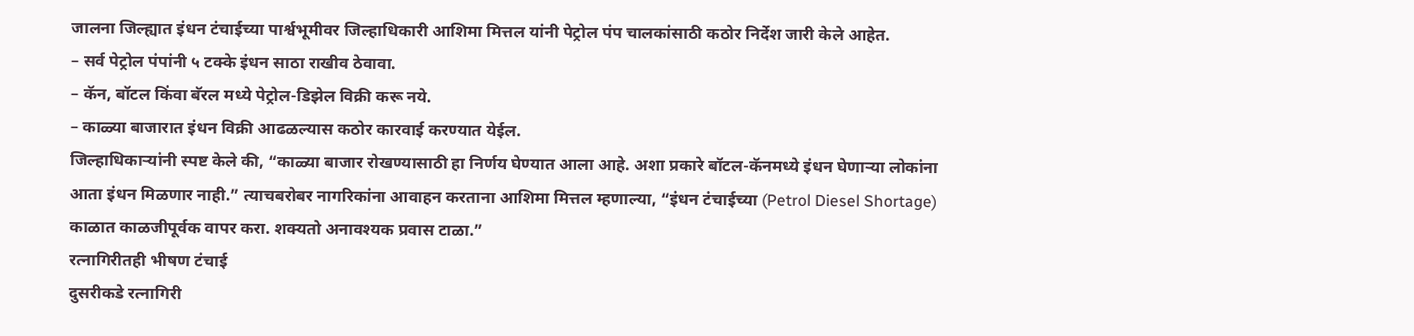जालना जिल्ह्यात इंधन टंचाईच्या पार्श्वभूमीवर जिल्हाधिकारी आशिमा मित्तल यांनी पेट्रोल पंप चालकांसाठी कठोर निर्देश जारी केले आहेत.
– सर्व पेट्रोल पंपांनी ५ टक्के इंधन साठा राखीव ठेवावा.
– कॅन, बॉटल किंवा बॅरल मध्ये पेट्रोल-डिझेल विक्री करू नये.
– काळ्या बाजारात इंधन विक्री आढळल्यास कठोर कारवाई करण्यात येईल.
जिल्हाधिकाऱ्यांनी स्पष्ट केले की, “काळ्या बाजार रोखण्यासाठी हा निर्णय घेण्यात आला आहे. अशा प्रकारे बॉटल-कॅनमध्ये इंधन घेणाऱ्या लोकांना आता इंधन मिळणार नाही.” त्याचबरोबर नागरिकांना आवाहन करताना आशिमा मित्तल म्हणाल्या, “इंधन टंचाईच्या (Petrol Diesel Shortage) काळात काळजीपूर्वक वापर करा. शक्यतो अनावश्यक प्रवास टाळा.”
रत्नागिरीतही भीषण टंचाई
दुसरीकडे रत्नागिरी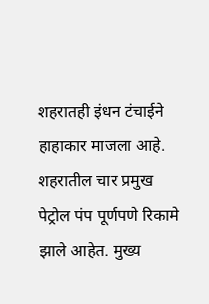शहरातही इंधन टंचाईने हाहाकार माजला आहे. शहरातील चार प्रमुख पेट्रोल पंप पूर्णपणे रिकामे झाले आहेत. मुख्य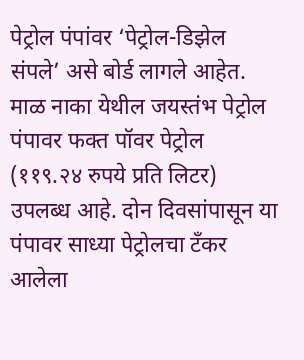पेट्रोल पंपांवर ‘पेट्रोल-डिझेल संपले’ असे बोर्ड लागले आहेत.
माळ नाका येथील जयस्तंभ पेट्रोल पंपावर फक्त पॉवर पेट्रोल (११९.२४ रुपये प्रति लिटर) उपलब्ध आहे. दोन दिवसांपासून या पंपावर साध्या पेट्रोलचा टँकर आलेला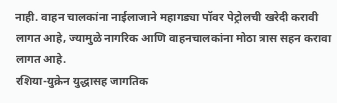नाही. वाहन चालकांना नाईलाजाने महागड्या पॉवर पेट्रोलची खरेदी करावी लागत आहे, ज्यामुळे नागरिक आणि वाहनचालकांना मोठा त्रास सहन करावा लागत आहे.
रशिया-युक्रेन युद्धासह जागतिक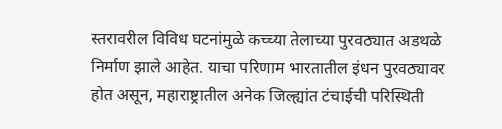स्तरावरील विविध घटनांमुळे कच्च्या तेलाच्या पुरवठ्यात अडथळे निर्माण झाले आहेत. याचा परिणाम भारतातील इंधन पुरवठ्यावर होत असून, महाराष्ट्रातील अनेक जिल्ह्यांत टंचाईची परिस्थिती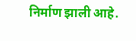निर्माण झाली आहे.